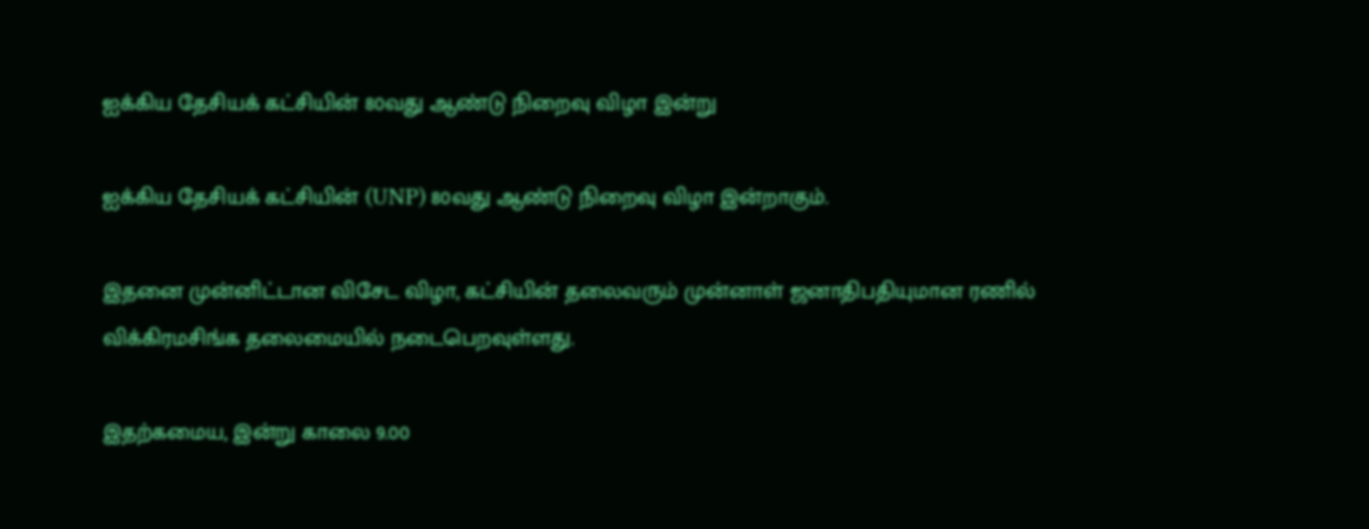ஐக்கிய தேசியக் கட்சியின் 80வது ஆண்டு நிறைவு விழா இன்று

ஐக்கிய தேசியக் கட்சியின் (UNP) 80வது ஆண்டு நிறைவு விழா இன்றாகும்.

இதனை முன்னிட்டான விசேட விழா, கட்சியின் தலைவரும் முன்னாள் ஜனாதிபதியுமான ரணில் விக்கிரமசிங்க தலைமையில் நடைபெறவுள்ளது.

இதற்கமைய, இன்று காலை 9.00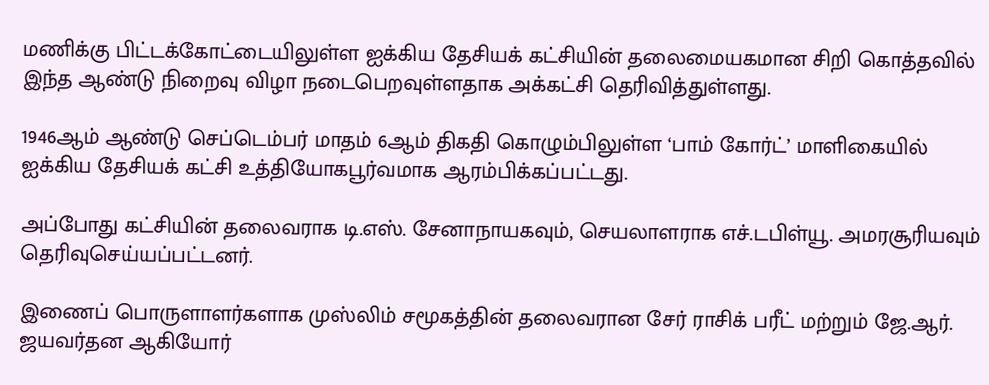மணிக்கு பிட்டக்கோட்டையிலுள்ள ஐக்கிய தேசியக் கட்சியின் தலைமையகமான சிறி கொத்தவில் இந்த ஆண்டு நிறைவு விழா நடைபெறவுள்ளதாக அக்கட்சி தெரிவித்துள்ளது.

1946ஆம் ஆண்டு செப்டெம்பர் மாதம் 6ஆம் திகதி கொழும்பிலுள்ள ‘பாம் கோர்ட்’ மாளிகையில் ஐக்கிய தேசியக் கட்சி உத்தியோகபூர்வமாக ஆரம்பிக்கப்பட்டது.

அப்போது கட்சியின் தலைவராக டி.எஸ். சேனாநாயகவும், செயலாளராக எச்.டபிள்யூ. அமரசூரியவும் தெரிவுசெய்யப்பட்டனர்.

இணைப் பொருளாளர்களாக முஸ்லிம் சமூகத்தின் தலைவரான சேர் ராசிக் பரீட் மற்றும் ஜே.ஆர். ஜயவர்தன ஆகியோர்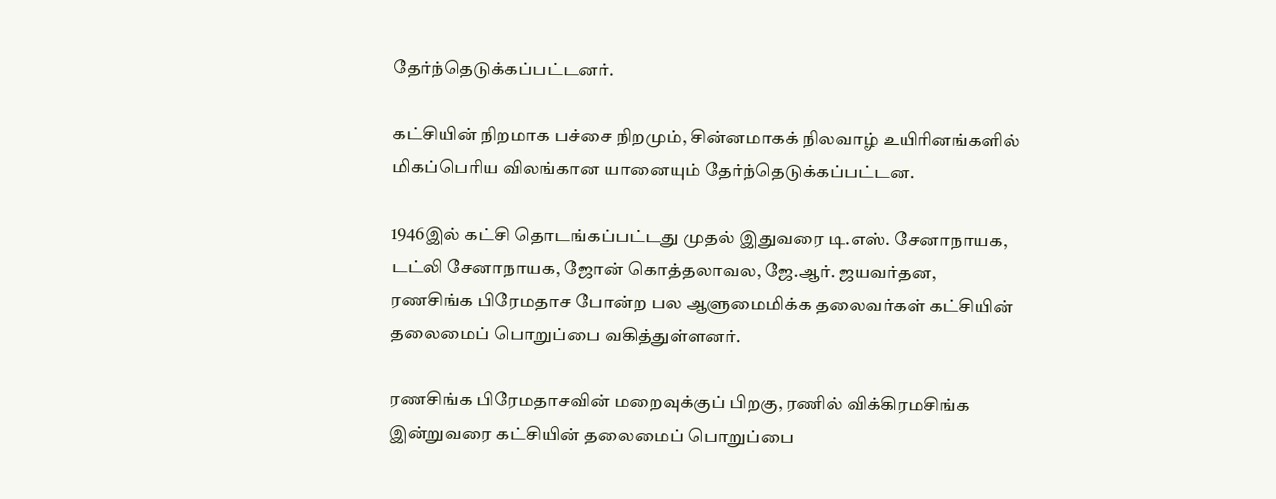தேர்ந்தெடுக்கப்பட்டனர்.

கட்சியின் நிறமாக பச்சை நிறமும், சின்னமாகக் நிலவாழ் உயிரினங்களில் மிகப்பெரிய விலங்கான யானையும் தேர்ந்தெடுக்கப்பட்டன.

1946இல் கட்சி தொடங்கப்பட்டது முதல் இதுவரை டி.எஸ். சேனாநாயக, டட்லி சேனாநாயக, ஜோன் கொத்தலாவல, ஜே.ஆர். ஜயவர்தன, ரணசிங்க பிரேமதாச போன்ற பல ஆளுமைமிக்க தலைவர்கள் கட்சியின் தலைமைப் பொறுப்பை வகித்துள்ளனர்.

ரணசிங்க பிரேமதாசவின் மறைவுக்குப் பிறகு, ரணில் விக்கிரமசிங்க இன்றுவரை கட்சியின் தலைமைப் பொறுப்பை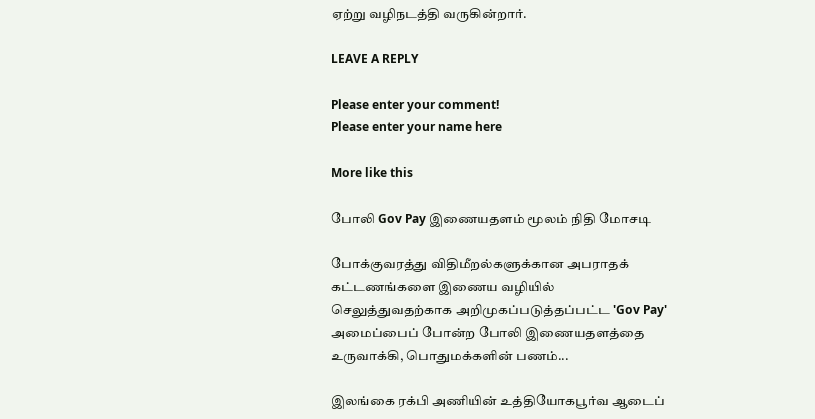ஏற்று வழிநடத்தி வருகின்றார்.

LEAVE A REPLY

Please enter your comment!
Please enter your name here

More like this

போலி Gov Pay இணையதளம் மூலம் நிதி மோசடி

போக்குவரத்து விதிமீறல்களுக்கான அபராதக் கட்டணங்களை இணைய வழியில் செலுத்துவதற்காக அறிமுகப்படுத்தப்பட்ட 'Gov Pay' அமைப்பைப் போன்ற போலி இணையதளத்தை உருவாக்கி, பொதுமக்களின் பணம்...

இலங்கை ரக்பி அணியின் உத்தியோகபூர்வ ஆடைப்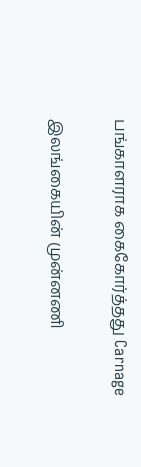பங்காளராக கைகோர்த்தது Carnage

இலங்கையின் முன்னணி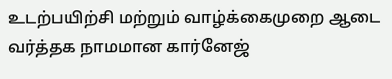உடற்பயிற்சி மற்றும் வாழ்க்கைமுறை ஆடை வர்த்தக நாமமான கார்னேஜ்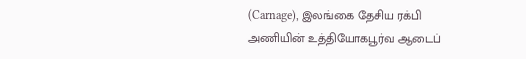(Carnage), இலங்கை தேசிய ரக்பி அணியின் உத்தியோகபூர்வ ஆடைப்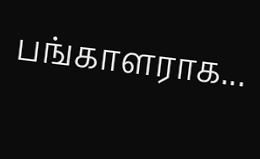பங்காளராக...